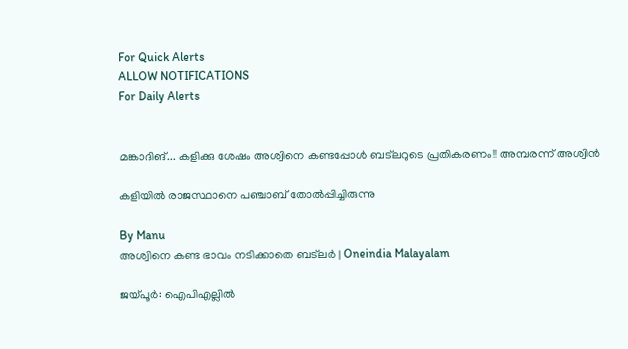For Quick Alerts
ALLOW NOTIFICATIONS
For Daily Alerts


മങ്കാദിങ്... കളിക്കു ശേഷം അശ്വിനെ കണ്ടപ്പോള്‍ ബട്‌ലറുടെ പ്രതികരണം!! അമ്പരന്ന് അശ്വിന്‍

കളിയില്‍ രാജസ്ഥാനെ പഞ്ചാബ് തോല്‍പ്പിച്ചിരുന്നു

By Manu
അശ്വിനെ കണ്ട ഭാവം നടിക്കാതെ ബട്‌ലര്‍ | Oneindia Malayalam

ജയ്പൂര്‍: ഐപിഎല്ലില്‍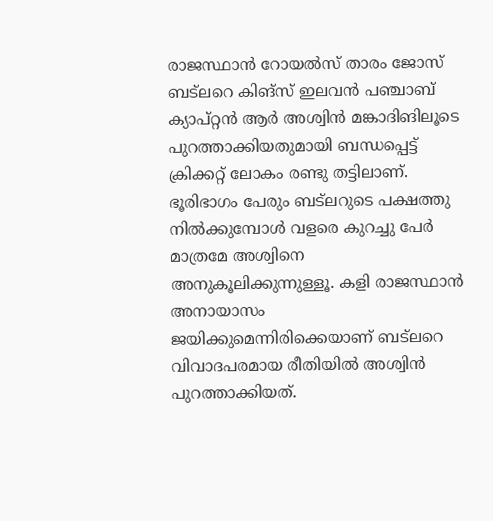രാജസ്ഥാന്‍ റോയല്‍സ് താരം ജോസ് ബട്‌ലറെ കിങ്‌സ് ഇലവന്‍ പഞ്ചാബ് ക്യാപ്റ്റന്‍ ആര്‍ അശ്വിന്‍ മങ്കാദിങിലൂടെ പുറത്താക്കിയതുമായി ബന്ധപ്പെട്ട് ക്രിക്കറ്റ് ലോകം രണ്ടു തട്ടിലാണ്. ഭൂരിഭാഗം പേരും ബട്‌ലറുടെ പക്ഷത്തു നില്‍ക്കുമ്പോള്‍ വളരെ കുറച്ചു പേര്‍ മാത്രമേ അശ്വിനെ അനുകൂലിക്കുന്നുള്ളൂ. കളി രാജസ്ഥാന്‍ അനായാസം ജയിക്കുമെന്നിരിക്കെയാണ് ബട്‌ലറെ വിവാദപരമായ രീതിയില്‍ അശ്വിന്‍ പുറത്താക്കിയത്.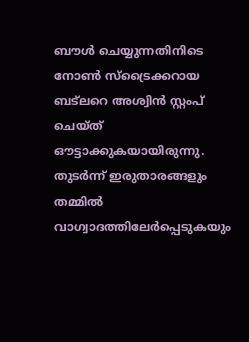ബൗള്‍ ചെയ്യുന്നതിനിടെ നോണ്‍ സ്‌ട്രൈക്കറായ ബട്‌ലറെ അശ്വിന്‍ സ്റ്റംപ് ചെയ്ത് ഔട്ടാക്കുകയായിരുന്നു. തുടര്‍ന്ന് ഇരുതാരങ്ങളും തമ്മില്‍ വാഗ്വാദത്തിലേര്‍പ്പെടുകയും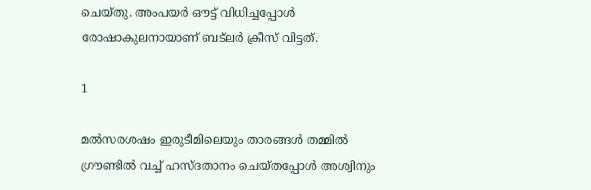ചെയ്തു. അംപയര്‍ ഔട്ട് വിധിച്ചപ്പോള്‍ രോഷാകുലനായാണ് ബട്‌ലര്‍ ക്രീസ് വിട്ടത്.

1

മല്‍സരശഷം ഇരുടീമിലെയും താരങ്ങള്‍ തമ്മില്‍ ഗ്രൗണ്ടില്‍ വച്ച് ഹസ്ദതാനം ചെയ്തപ്പോള്‍ അശ്വിനും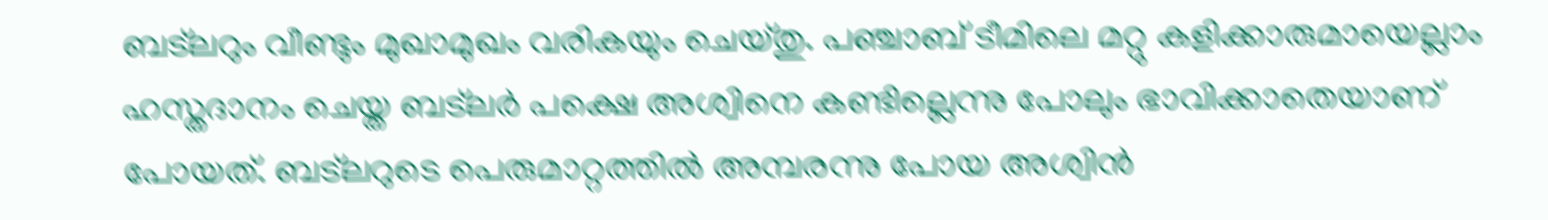ബട്‌ലറും വീണ്ടും മുഖാമുഖം വരികയും ചെയ്തു. പഞ്ചാബ് ടീമിലെ മറ്റു കളിക്കാരുമായെല്ലാം ഹസ്തദാനം ചെയ്ത ബട്‌ലര്‍ പക്ഷെ അശ്വിനെ കണ്ടില്ലെന്നു പോലും ഭാവിക്കാതെയാണ് പോയത്. ബട്‌ലറുടെ പെരുമാറ്റത്തില്‍ അമ്പരന്നു പോയ അശ്വിന്‍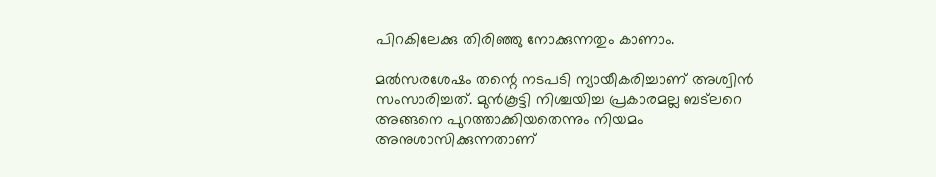പിറകിലേക്കു തിരിഞ്ഞു നോക്കുന്നതും കാണാം.

മല്‍സരശേഷം തന്റെ നടപടി ന്യായീകരിച്ചാണ് അശ്വിന്‍ സംസാരിച്ചത്. മുന്‍കൂട്ടി നിശ്ചയിച്ച പ്രകാരമല്ല ബട്‌ലറെ അങ്ങനെ പുറത്താക്കിയതെന്നും നിയമം അനുശാസിക്കുന്നതാണ്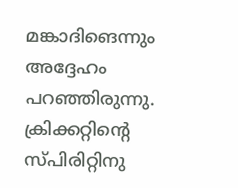മങ്കാദിങെന്നും അദ്ദേഹം പറഞ്ഞിരുന്നു. ക്രിക്കറ്റിന്റെ സ്പിരിറ്റിനു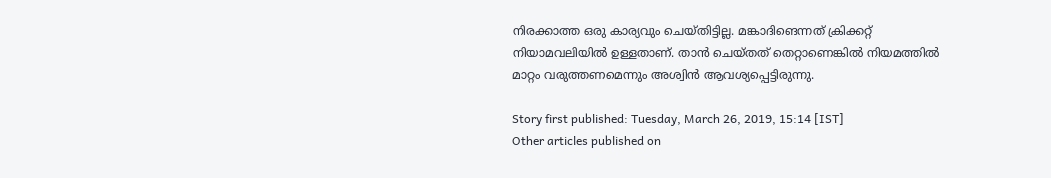നിരക്കാത്ത ഒരു കാര്യവും ചെയ്തിട്ടില്ല. മങ്കാദിങെന്നത് ക്രിക്കറ്റ് നിയാമവലിയില്‍ ഉള്ളതാണ്. താന്‍ ചെയ്തത് തെറ്റാണെങ്കില്‍ നിയമത്തില്‍ മാറ്റം വരുത്തണമെന്നും അശ്വിന്‍ ആവശ്യപ്പെട്ടിരുന്നു.

Story first published: Tuesday, March 26, 2019, 15:14 [IST]
Other articles published on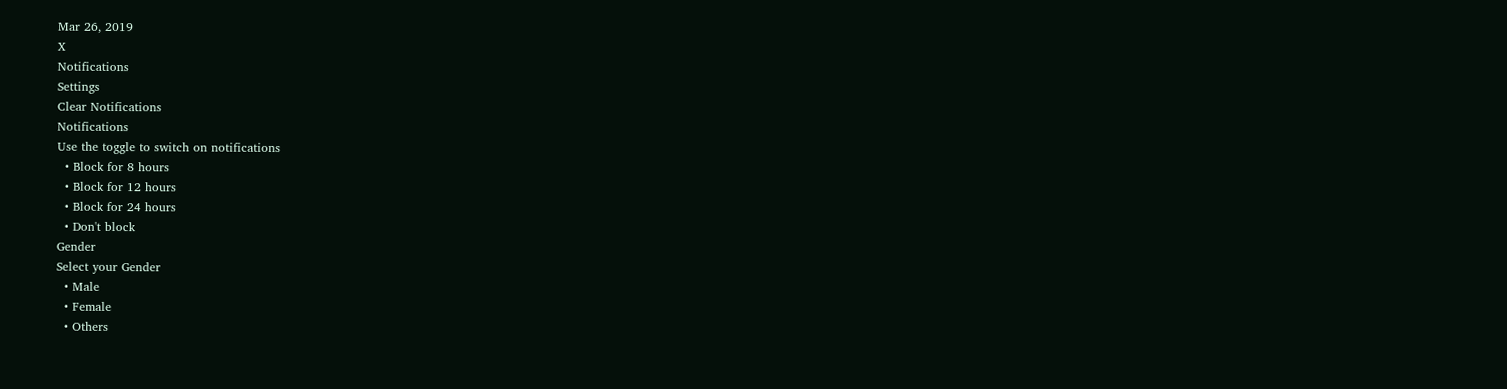Mar 26, 2019
X
Notifications
Settings
Clear Notifications
Notifications
Use the toggle to switch on notifications
  • Block for 8 hours
  • Block for 12 hours
  • Block for 24 hours
  • Don't block
Gender
Select your Gender
  • Male
  • Female
  • Others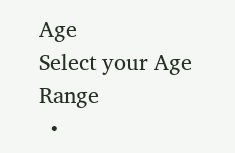Age
Select your Age Range
  •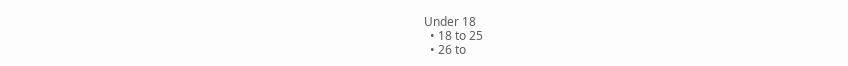Under 18
  • 18 to 25
  • 26 to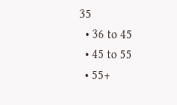35
  • 36 to 45
  • 45 to 55
  • 55+